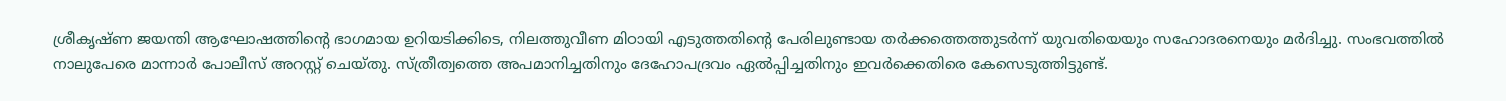ശ്രീകൃഷ്‌ണ ജയന്തി ആഘോഷത്തിൻ്റെ ഭാഗമായ ഉറിയടിക്കിടെ, നിലത്തുവീണ മിഠായി എടുത്തതിൻ്റെ പേരിലുണ്ടായ തർക്കത്തെത്തുടർന്ന് യുവതിയെയും സഹോദരനെയും മർദിച്ചു. സംഭവത്തിൽ നാലുപേരെ മാന്നാർ പോലീസ് അറസ്റ്റ് ചെയ്തു. സ്ത്രീത്വത്തെ അപമാനിച്ചതിനും ദേഹോപദ്രവം ഏൽപ്പിച്ചതിനും ഇവർക്കെതിരെ കേസെടുത്തിട്ടുണ്ട്.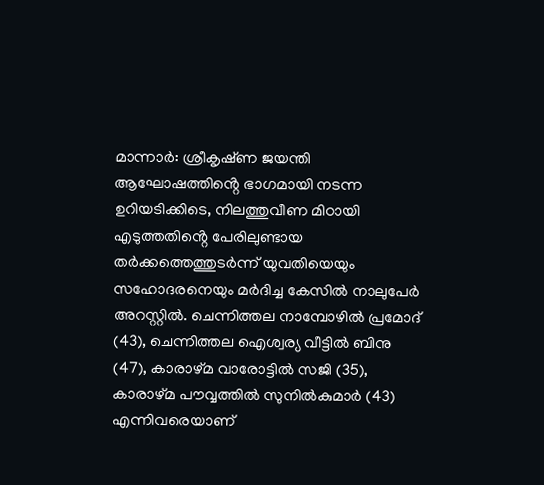മാന്നാർ: ശ്രീകൃഷ്‌ണ ജയന്തി ആഘോഷത്തിൻ്റെ ഭാഗമായി നടന്ന ഉറിയടിക്കിടെ, നിലത്തുവീണ മിഠായി എടുത്തതിൻ്റെ പേരിലുണ്ടായ തർക്കത്തെത്തുടർന്ന് യുവതിയെയും സഹോദരനെയും മർദിച്ച കേസിൽ നാലുപേർ അറസ്റ്റിൽ. ചെന്നിത്തല നാമ്പോഴിൽ പ്രമോദ് (43), ചെന്നിത്തല ഐശ്വര്യ വീട്ടിൽ ബിനു (47), കാരാഴ്‌മ വാരോട്ടിൽ സജി (35), കാരാഴ്‌മ പൗവ്വത്തിൽ സുനിൽകുമാർ (43) എന്നിവരെയാണ്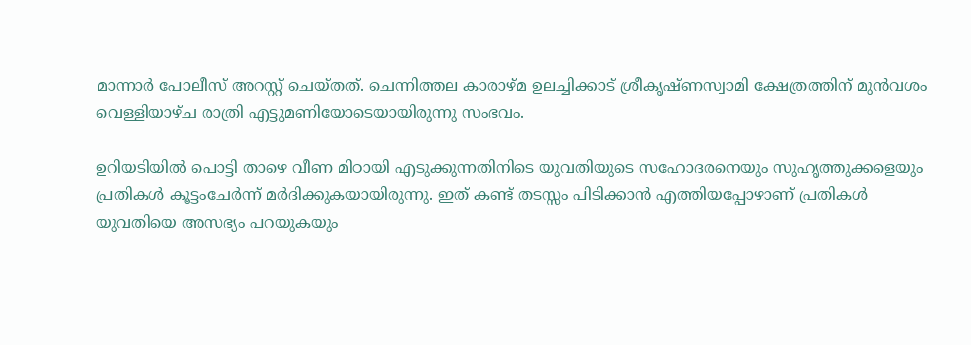മാന്നാർ പോലീസ് അറസ്റ്റ് ചെയ്തത്. ചെന്നിത്തല കാരാഴ്‌മ ഉലച്ചിക്കാട് ശ്രീകൃഷ്ണസ്വാമി ക്ഷേത്രത്തിന് മുൻവശം വെള്ളിയാഴ്ച രാത്രി എട്ടുമണിയോടെയായിരുന്നു സംഭവം.

ഉറിയടിയിൽ പൊട്ടി താഴെ വീണ മിഠായി എടുക്കുന്നതിനിടെ യുവതിയുടെ സഹോദരനെയും സുഹൃത്തുക്കളെയും പ്രതികൾ കൂട്ടംചേർന്ന് മർദിക്കുകയായിരുന്നു. ഇത് കണ്ട് തടസ്സം പിടിക്കാൻ എത്തിയപ്പോഴാണ് പ്രതികൾ യുവതിയെ അസഭ്യം പറയുകയും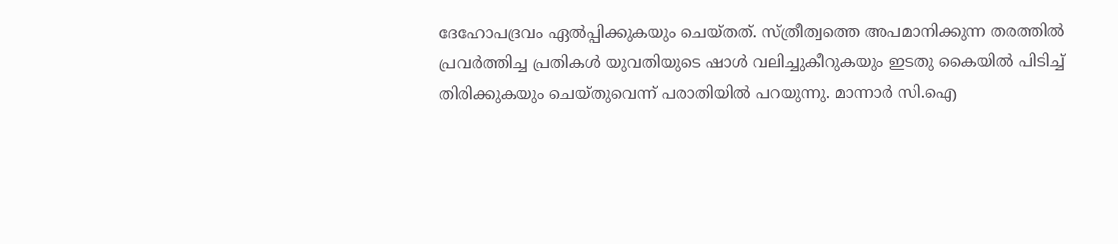ദേഹോപദ്രവം ഏൽപ്പിക്കുകയും ചെയ്തത്. സ്ത്രീത്വത്തെ അപമാനിക്കുന്ന തരത്തിൽ പ്രവർത്തിച്ച പ്രതികൾ യുവതിയുടെ ഷാൾ വലിച്ചുകീറുകയും ഇടതു കൈയിൽ പിടിച്ച് തിരിക്കുകയും ചെയ്തുവെന്ന് പരാതിയിൽ പറയുന്നു. മാന്നാർ സി.ഐ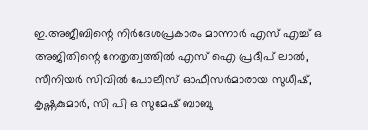ഇ.അജീബിന്റെ നിർദേശപ്രകാരം മാന്നാർ എസ് എച്ച് ഒ അജിതിന്റെ നേതൃത്വത്തിൽ എസ് ഐ പ്രദീപ് ലാൽ, സീനിയർ സിവിൽ പോലീസ് ഓഫീസർമാരായ സുധീഷ്, കൃഷ്ണകുമാർ, സി പി ഒ സുമേഷ് ബാബു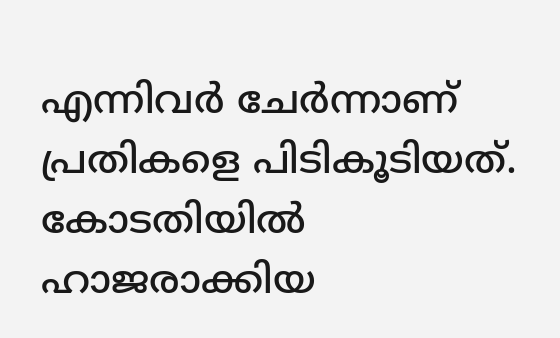എന്നിവർ ചേർന്നാണ് പ്രതികളെ പിടികൂടിയത്. കോടതിയിൽ ഹാജരാക്കിയ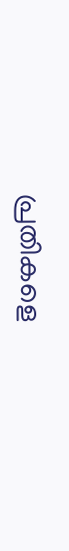പ്രതികളെ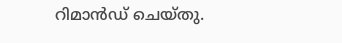റിമാൻഡ് ചെയ്തു.